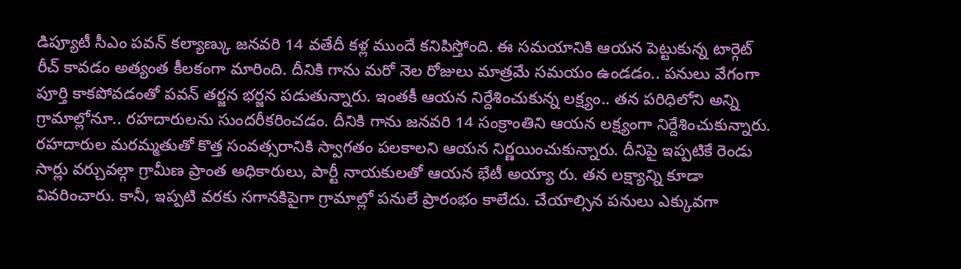డిప్యూటీ సీఎం పవన్ కల్యాణ్కు జనవరి 14 వతేదీ కళ్ల ముందే కనిపిస్తోంది. ఈ సమయానికి ఆయన పెట్టుకున్న టార్గెట్ రీచ్ కావడం అత్యంత కీలకంగా మారింది. దీనికి గాను మరో నెల రోజులు మాత్రమే సమయం ఉండడం.. పనులు వేగంగా పూర్తి కాకపోవడంతో పవన్ తర్జన భర్జన పడుతున్నారు. ఇంతకీ ఆయన నిర్దేశించుకున్న లక్ష్యం.. తన పరిధిలోని అన్ని గ్రామాల్లోనూ.. రహదారులను సుందరీకరించడం. దీనికి గాను జనవరి 14 సంక్రాంతిని ఆయన లక్ష్యంగా నిర్దేశించుకున్నారు.
రహదారుల మరమ్మతుతో కొత్త సంవత్సరానికి స్వాగతం పలకాలని ఆయన నిర్ణయించుకున్నారు. దీనిపై ఇప్పటికే రెండు సార్లు వర్చువల్గా గ్రామీణ ప్రాంత అధికారులు, పార్టీ నాయకులతో ఆయన భేటీ అయ్యా రు. తన లక్ష్యాన్ని కూడా వివరించారు. కానీ, ఇప్పటి వరకు సగానకిపైగా గ్రామాల్లో పనులే ప్రారంభం కాలేదు. చేయాల్సిన పనులు ఎక్కువగా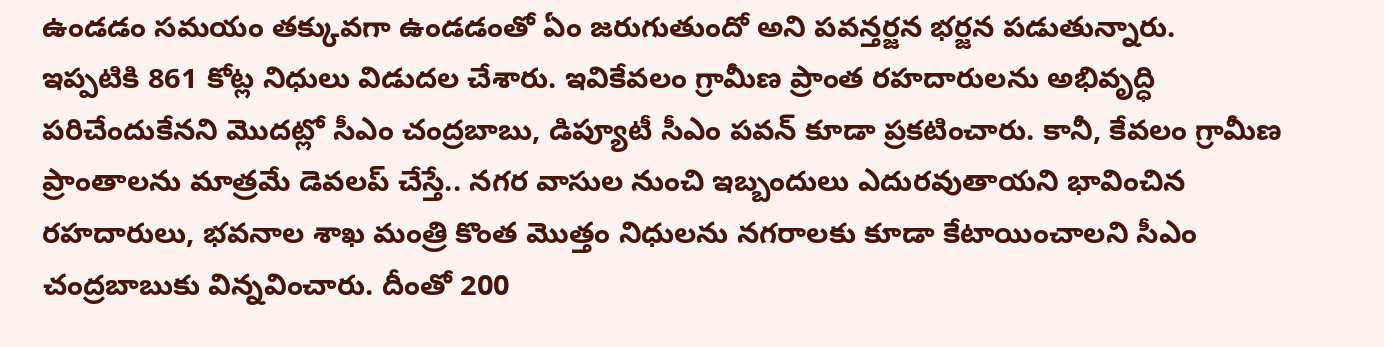ఉండడం సమయం తక్కువగా ఉండడంతో ఏం జరుగుతుందో అని పవన్తర్జన భర్జన పడుతున్నారు.
ఇప్పటికి 861 కోట్ల నిధులు విడుదల చేశారు. ఇవికేవలం గ్రామీణ ప్రాంత రహదారులను అభివృద్ధి పరిచేందుకేనని మొదట్లో సీఎం చంద్రబాబు, డిప్యూటీ సీఎం పవన్ కూడా ప్రకటించారు. కానీ, కేవలం గ్రామీణ ప్రాంతాలను మాత్రమే డెవలప్ చేస్తే.. నగర వాసుల నుంచి ఇబ్బందులు ఎదురవుతాయని భావించిన రహదారులు, భవనాల శాఖ మంత్రి కొంత మొత్తం నిధులను నగరాలకు కూడా కేటాయించాలని సీఎం చంద్రబాబుకు విన్నవించారు. దీంతో 200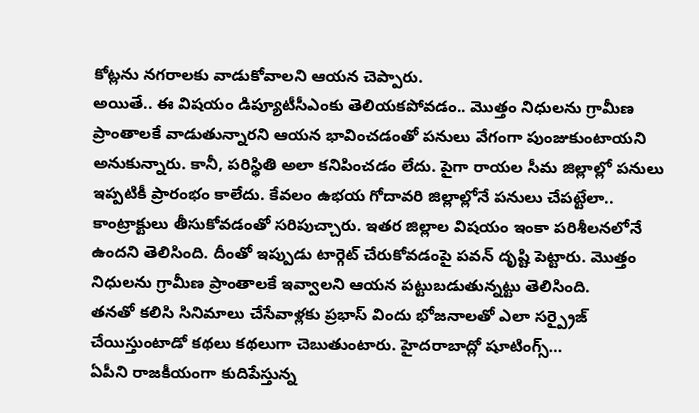కోట్లను నగరాలకు వాడుకోవాలని ఆయన చెప్పారు.
అయితే.. ఈ విషయం డిప్యూటీసీఎంకు తెలియకపోవడం.. మొత్తం నిధులను గ్రామీణ ప్రాంతాలకే వాడుతున్నారని ఆయన భావించడంతో పనులు వేగంగా పుంజుకుంటాయని అనుకున్నారు. కానీ, పరిస్థితి అలా కనిపించడం లేదు. పైగా రాయల సీమ జిల్లాల్లో పనులు ఇప్పటికీ ప్రారంభం కాలేదు. కేవలం ఉభయ గోదావరి జిల్లాల్లోనే పనులు చేపట్టేలా.. కాంట్రాక్టులు తీసుకోవడంతో సరిపుచ్చారు. ఇతర జిల్లాల విషయం ఇంకా పరిశీలనలోనే ఉందని తెలిసింది. దీంతో ఇప్పుడు టార్గెట్ చేరుకోవడంపై పవన్ దృష్టి పెట్టారు. మొత్తం నిధులను గ్రామీణ ప్రాంతాలకే ఇవ్వాలని ఆయన పట్టుబడుతున్నట్టు తెలిసింది.
తనతో కలిసి సినిమాలు చేసేవాళ్లకు ప్రభాస్ విందు భోజనాలతో ఎలా సర్ప్రైజ్ చేయిస్తుంటాడో కథలు కథలుగా చెబుతుంటారు. హైదరాబాద్లో షూటింగ్స్…
ఏపీని రాజకీయంగా కుదిపేస్తున్న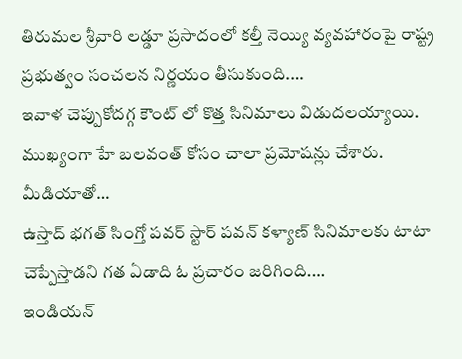తిరుమల శ్రీవారి లడ్డూ ప్రసాదంలో కల్తీ నెయ్యి వ్యవహారంపై రాష్ట్ర ప్రభుత్వం సంచలన నిర్ణయం తీసుకుంది.…
ఇవాళ చెప్పుకోదగ్గ కౌంట్ లో కొత్త సినిమాలు విడుదలయ్యాయి. ముఖ్యంగా హే బలవంత్ కోసం చాలా ప్రమోషన్లు చేశారు. మీడియాతో…
ఉస్తాద్ భగత్ సింగ్తో పవర్ స్టార్ పవన్ కళ్యాణ్ సినిమాలకు టాటా చెప్పేస్తాడని గత ఏడాది ఓ ప్రచారం జరిగింది.…
ఇండియన్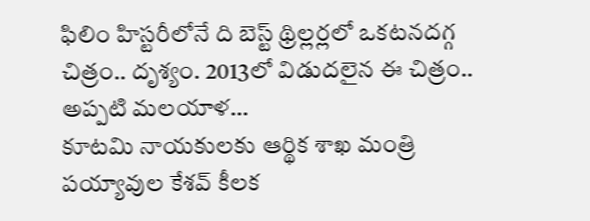ఫిలిం హిస్టరీలోనే ది బెస్ట్ థ్రిల్లర్లలో ఒకటనదగ్గ చిత్రం.. దృశ్యం. 2013లో విడుదలైన ఈ చిత్రం.. అప్పటి మలయాళ…
కూటమి నాయకులకు ఆర్థిక శాఖ మంత్రి పయ్యావుల కేశవ్ కీలక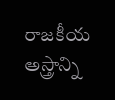రాజకీయ అస్త్రాన్ని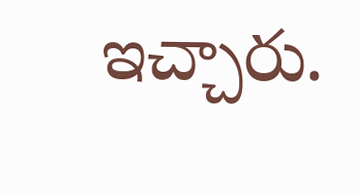ఇచ్చారు.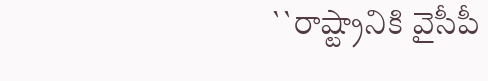``రాష్ట్రానికి వైసీపీ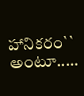హానికరం`` అంటూ..…